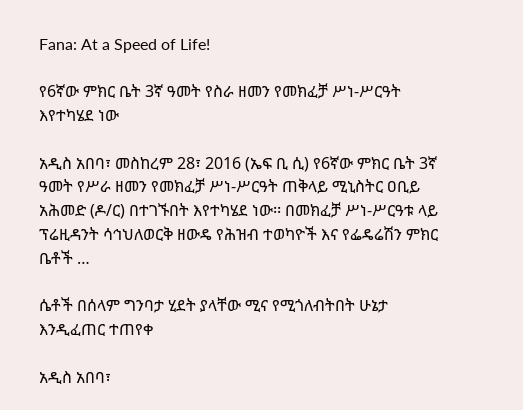Fana: At a Speed of Life!

የ6ኛው ምክር ቤት 3ኛ ዓመት የስራ ዘመን የመክፈቻ ሥነ-ሥርዓት እየተካሄደ ነው

አዲስ አበባ፣ መስከረም 28፣ 2016 (ኤፍ ቢ ሲ) የ6ኛው ምክር ቤት 3ኛ ዓመት የሥራ ዘመን የመክፈቻ ሥነ-ሥርዓት ጠቅላይ ሚኒስትር ዐቢይ አሕመድ (ዶ/ር) በተገኙበት እየተካሄደ ነው፡፡ በመክፈቻ ሥነ-ሥርዓቱ ላይ ፕሬዚዳንት ሳኅህለወርቅ ዘውዴ የሕዝብ ተወካዮች እና የፌዴሬሽን ምክር ቤቶች …

ሴቶች በሰላም ግንባታ ሂደት ያላቸው ሚና የሚጎለብትበት ሁኔታ እንዲፈጠር ተጠየቀ

አዲስ አበባ፣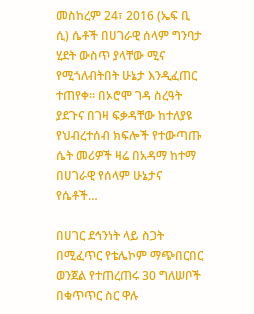መስከረም 24፣ 2016 (ኤፍ ቢ ሲ) ሴቶች በሀገራዊ ሰላም ግንባታ ሂደት ውስጥ ያላቸው ሚና የሚጎለብትበት ሁኔታ እንዲፈጠር ተጠየቀ። በኦሮሞ ገዳ ስረዓት ያደጉና በገዛ ፍቃዳቸው ከተለያዩ የህብረተሰብ ክፍሎች የተውጣጡ ሴት መሪዎች ዛሬ በአዳማ ከተማ በሀገራዊ የሰላም ሁኔታና የሴቶች…

በሀገር ደኅንነት ላይ ስጋት በሚፈጥር የቴሌኮም ማጭበርበር ወንጀል የተጠረጠሩ 30 ግለሠቦች በቁጥጥር ስር ዋሉ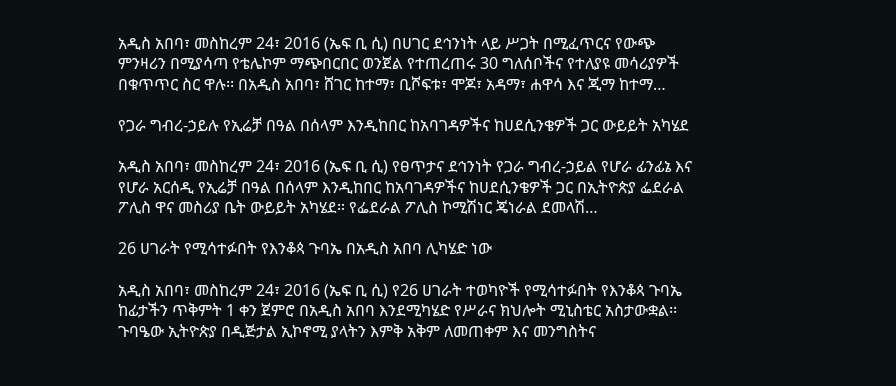አዲስ አበባ፣ መስከረም 24፣ 2016 (ኤፍ ቢ ሲ) በሀገር ደኅንነት ላይ ሥጋት በሚፈጥርና የውጭ ምንዛሪን በሚያሳጣ የቴሌኮም ማጭበርበር ወንጀል የተጠረጠሩ 30 ግለሰቦችና የተለያዩ መሳሪያዎች በቁጥጥር ስር ዋሉ፡፡ በአዲስ አበባ፣ ሸገር ከተማ፣ ቢሾፍቱ፣ ሞጆ፣ አዳማ፣ ሐዋሳ እና ጂማ ከተማ…

የጋራ ግብረ-ኃይሉ የኢሬቻ በዓል በሰላም እንዲከበር ከአባገዳዎችና ከሀደሲንቄዎች ጋር ውይይት አካሄደ

አዲስ አበባ፣ መስከረም 24፣ 2016 (ኤፍ ቢ ሲ) የፀጥታና ደኅንነት የጋራ ግብረ-ኃይል የሆራ ፊንፊኔ እና የሆራ አርሰዲ የኢሬቻ በዓል በሰላም እንዲከበር ከአባገዳዎችና ከሀደሲንቄዎች ጋር በኢትዮጵያ ፌደራል ፖሊስ ዋና መስሪያ ቤት ውይይት አካሄደ። የፌደራል ፖሊስ ኮሚሽነር ጄነራል ደመላሽ…

26 ሀገራት የሚሳተፉበት የእንቆጳ ጉባኤ በአዲስ አበባ ሊካሄድ ነው

አዲስ አበባ፣ መስከረም 24፣ 2016 (ኤፍ ቢ ሲ) የ26 ሀገራት ተወካዮች የሚሳተፉበት የእንቆጳ ጉባኤ ከፊታችን ጥቅምት 1 ቀን ጀምሮ በአዲስ አበባ እንደሚካሄድ የሥራና ክህሎት ሚኒስቴር አስታውቋል፡፡ ጉባዔው ኢትዮጵያ በዲጅታል ኢኮኖሚ ያላትን እምቅ አቅም ለመጠቀም እና መንግስትና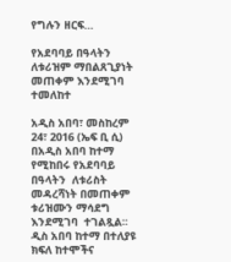የግሉን ዘርፍ…

የአደባባይ በዓላትን ለቱሪዝም ማበልጸጊያነት መጠቀም እንደሚገባ ተመለከተ

አዲስ አበባ፣ መስከረም 24፣ 2016 (ኤፍ ቢ ሲ) በአዲስ አበባ ከተማ የሚከበሩ የአደባባይ በዓላትን  ለቱሪስት መዳረሻነት በመጠቀም ቱሪዝሙን ማሳደግ እንደሚገባ  ተገልጿል፡፡ ዲስ አበባ ከተማ በተለያዩ ክፍለ ከተሞችና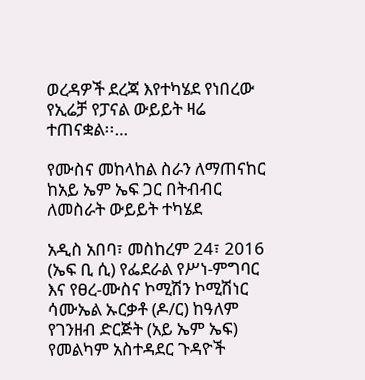ወረዳዎች ደረጃ እየተካሄደ የነበረው የኢሬቻ የፓናል ውይይት ዛሬ ተጠናቋል፡፡…

የሙስና መከላከል ስራን ለማጠናከር ከአይ ኤም ኤፍ ጋር በትብብር ለመስራት ውይይት ተካሄደ

አዲስ አበባ፣ መስከረም 24፣ 2016 (ኤፍ ቢ ሲ) የፌደራል የሥነ-ምግባር እና የፀረ-ሙስና ኮሚሽን ኮሚሽነር ሳሙኤል ኡርቃቶ (ዶ/ር) ከዓለም የገንዘብ ድርጅት (አይ ኤም ኤፍ) የመልካም አስተዳደር ጉዳዮች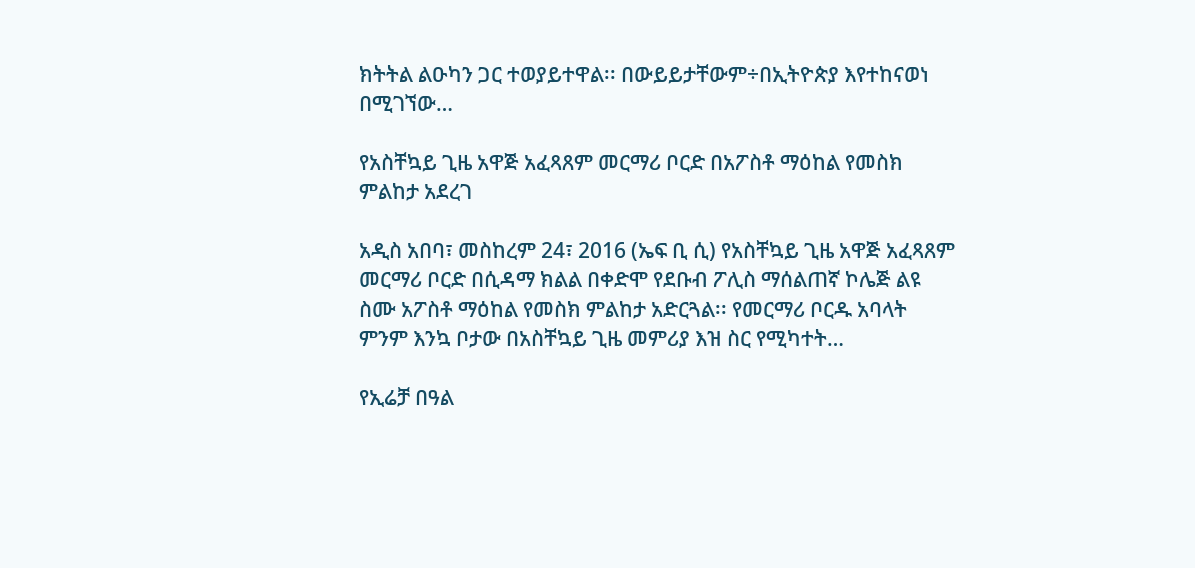ክትትል ልዑካን ጋር ተወያይተዋል፡፡ በውይይታቸውም÷በኢትዮጵያ እየተከናወነ በሚገኘው…

የአስቸኳይ ጊዜ አዋጅ አፈጻጸም መርማሪ ቦርድ በአፖስቶ ማዕከል የመስክ ምልከታ አደረገ

አዲስ አበባ፣ መስከረም 24፣ 2016 (ኤፍ ቢ ሲ) የአስቸኳይ ጊዜ አዋጅ አፈጻጸም መርማሪ ቦርድ በሲዳማ ክልል በቀድሞ የደቡብ ፖሊስ ማሰልጠኛ ኮሌጅ ልዩ ስሙ አፖስቶ ማዕከል የመስክ ምልከታ አድርጓል፡፡ የመርማሪ ቦርዱ አባላት ምንም እንኳ ቦታው በአስቸኳይ ጊዜ መምሪያ እዝ ስር የሚካተት…

የኢሬቻ በዓል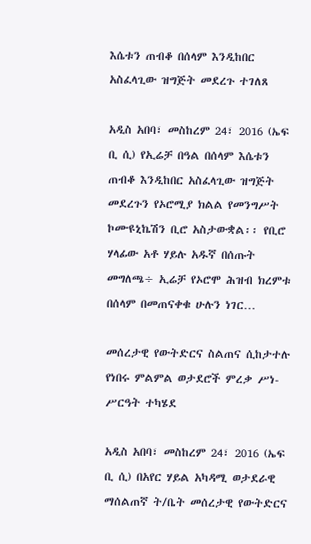እሴቱን ጠብቆ በሰላም እንዲከበር አስፈላጊው ዝግጅት መደረጉ ተገለጸ

አዲስ አበባ፣ መስከረም 24፣ 2016 (ኤፍ ቢ ሲ) የኢሬቻ በዓል በሰላም እሴቱን ጠብቆ እንዲከበር አስፈላጊው ዝግጅት መደረጉን የኦሮሚያ ክልል የመንግሥት ኮሙዩኒኬሽን ቢሮ አስታውቋል፡፡ የቢሮ ሃላፊው አቶ ሃይሉ አዱኛ በሰጡት መግለጫ÷ ኢሬቻ የኦሮሞ ሕዝብ ክረምቱ በሰላም በመጠናቀቁ ሁሉን ነገር…

መሰረታዊ የውትድርና ስልጠና ሲከታተሉ የነበሩ ምልምል ወታደሮች ምረቃ ሥነ-ሥርዓት ተካሄደ

አዲስ አበባ፣ መስከረም 24፣ 2016 (ኤፍ ቢ ሲ) በአየር ሃይል አካዳሚ ወታደራዊ ማሰልጠኛ ት/ቤት መሰረታዊ የውትድርና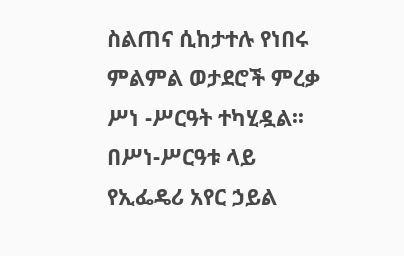ስልጠና ሲከታተሉ የነበሩ ምልምል ወታደሮች ምረቃ ሥነ -ሥርዓት ተካሂዷል፡፡ በሥነ-ሥርዓቱ ላይ የኢፌዴሪ አየር ኃይል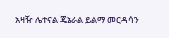አዛዥ ሌተናል ጄኔራል ይልማ መርዳሳን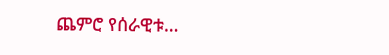ጨምሮ የሰራዊቱ…